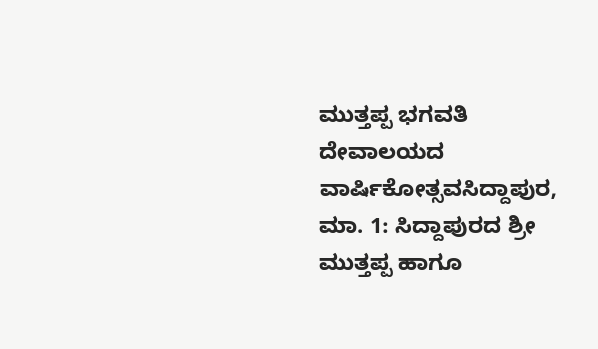ಮುತ್ತಪ್ಪ ಭಗವತಿ ದೇವಾಲಯದ ವಾರ್ಷಿಕೋತ್ಸವಸಿದ್ದಾಪುರ, ಮಾ. 1: ಸಿದ್ದಾಪುರದ ಶ್ರೀ ಮುತ್ತಪ್ಪ ಹಾಗೂ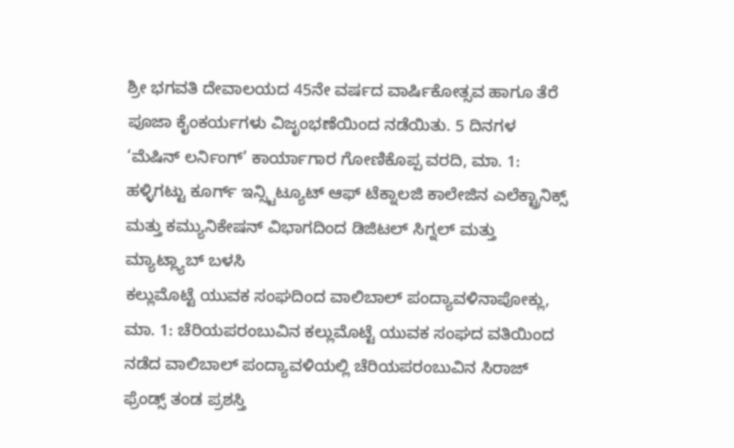ಶ್ರೀ ಭಗವತಿ ದೇವಾಲಯದ 45ನೇ ವರ್ಷದ ವಾರ್ಷಿಕೋತ್ಸವ ಹಾಗೂ ತೆರೆ ಪೂಜಾ ಕೈಂಕರ್ಯಗಳು ವಿಜೃಂಭಣೆಯಿಂದ ನಡೆಯಿತು. 5 ದಿನಗಳ
‘ಮೆಷಿನ್ ಲರ್ನಿಂಗ್’ ಕಾರ್ಯಾಗಾರ ಗೋಣಿಕೊಪ್ಪ ವರದಿ, ಮಾ. 1: ಹಳ್ಳಿಗಟ್ಟು ಕೂರ್ಗ್ ಇನ್ಸ್ಟಿಟ್ಯೂಟ್ ಆಫ್ ಟೆಕ್ನಾಲಜಿ ಕಾಲೇಜಿನ ಎಲೆಕ್ಟ್ರಾನಿಕ್ಸ್ ಮತ್ತು ಕಮ್ಯುನಿಕೇಷನ್ ವಿಭಾಗದಿಂದ ಡಿಜಿಟಲ್ ಸಿಗ್ನಲ್ ಮತ್ತು ಮ್ಯಾಟ್ಲ್ಯಾಬ್ ಬಳಸಿ
ಕಲ್ಲುಮೊಟ್ಟೆ ಯುವಕ ಸಂಘದಿಂದ ವಾಲಿಬಾಲ್ ಪಂದ್ಯಾವಳಿನಾಪೋಕ್ಲು, ಮಾ. 1: ಚೆರಿಯಪರಂಬುವಿನ ಕಲ್ಲುಮೊಟ್ಟೆ ಯುವಕ ಸಂಘದ ವತಿಯಿಂದ ನಡೆದ ವಾಲಿಬಾಲ್ ಪಂದ್ಯಾವಳಿಯಲ್ಲಿ ಚೆರಿಯಪರಂಬುವಿನ ಸಿರಾಜ್ ಫ್ರೆಂಡ್ಸ್ ತಂಡ ಪ್ರಶಸ್ತಿ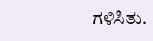ಗಳಿಸಿತು.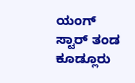ಯಂಗ್ ಸ್ಟಾರ್ ತಂಡ
ಕೂಡ್ಲೂರು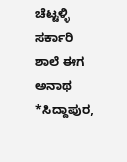ಚೆಟ್ಟಳ್ಳಿ ಸರ್ಕಾರಿ ಶಾಲೆ ಈಗ ಅನಾಥ *ಸಿದ್ದಾಪುರ,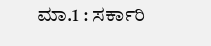ಮಾ.1 : ಸರ್ಕಾರಿ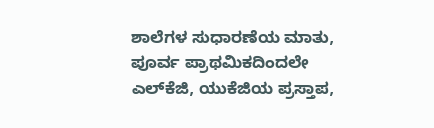ಶಾಲೆಗಳ ಸುಧಾರಣೆಯ ಮಾತು, ಪೂರ್ವ ಪ್ರಾಥಮಿಕದಿಂದಲೇ ಎಲ್‍ಕೆಜಿ, ಯುಕೆಜಿಯ ಪ್ರಸ್ತಾಪ,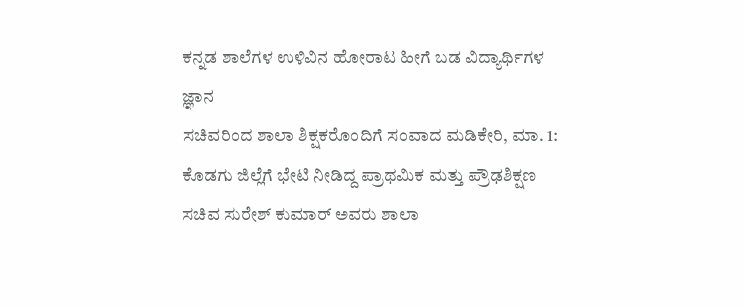ಕನ್ನಡ ಶಾಲೆಗಳ ಉಳಿವಿನ ಹೋರಾಟ ಹೀಗೆ ಬಡ ವಿದ್ಯಾರ್ಥಿಗಳ ಜ್ಞಾನ
ಸಚಿವರಿಂದ ಶಾಲಾ ಶಿಕ್ಷಕರೊಂದಿಗೆ ಸಂವಾದ ಮಡಿಕೇರಿ, ಮಾ. 1: ಕೊಡಗು ಜಿಲ್ಲೆಗೆ ಭೇಟಿ ನೀಡಿದ್ದ ಪ್ರಾಥಮಿಕ ಮತ್ತು ಪ್ರೌಢಶಿಕ್ಷಣ ಸಚಿವ ಸುರೇಶ್ ಕುಮಾರ್ ಅವರು ಶಾಲಾ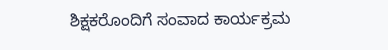ಶಿಕ್ಷಕರೊಂದಿಗೆ ಸಂವಾದ ಕಾರ್ಯಕ್ರಮ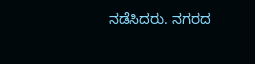ನಡೆಸಿದರು. ನಗರದ